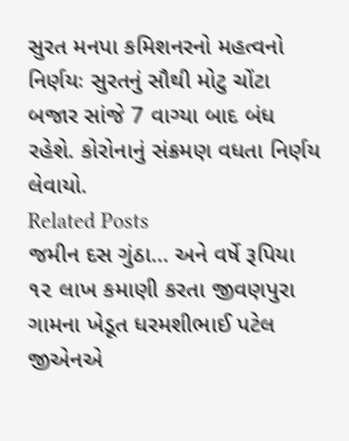સુરત મનપા કમિશનરનો મહત્વનો નિર્ણયઃ સુરતનું સૌથી મોટુ ચોંટા બજાર સાંજે 7 વાગ્યા બાદ બંધ રહેશે. કોરોનાનું સંક્રમણ વધતા નિર્ણય લેવાયો.
Related Posts
જમીન દસ ગુંઠા… અને વર્ષે રૂપિયા ૧૨ લાખ કમાણી કરતા જીવણપુરા ગામના ખેડૂત ધરમશીભાઈ પટેલ જીએનએ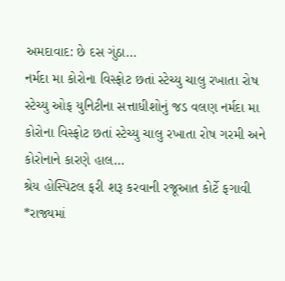અમદાવાદ: છે દસ ગુંઠા…
નર્મદા મા કોરોના વિસ્ફોટ છતાં સ્ટેચ્યુ ચાલુ રખાતા રોષ
સ્ટેચ્યુ ઓફ યુનિટીના સત્તાધીશોનું જડ વલણ નર્મદા મા કોરોના વિસ્ફોટ છતાં સ્ટેચ્યુ ચાલુ રખાતા રોષ ગરમી અને કોરોનાને કારણે હાલ…
શ્રેય હોસ્પિટલ ફરી શરૂ કરવાની રજૂઆત કોર્ટે ફગાવી
*રાજ્યમાં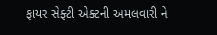ફાયર સેફ્ટી એક્ટની અમલવારી ને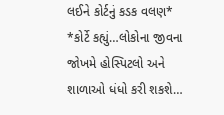લઈને કોર્ટનું કડક વલણ* *કોર્ટે કહ્યું…લોકોના જીવના જોખમે હોસ્પિટલો અને શાળાઓ ધંધો કરી શકશે…